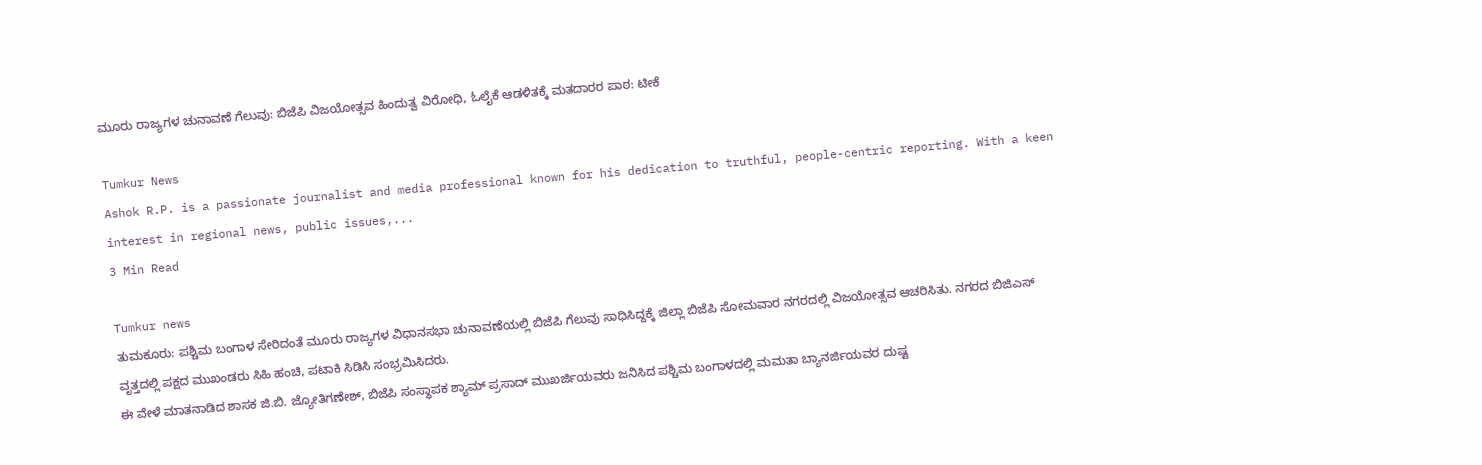ಮೂರು ರಾಜ್ಯಗಳ ಚುನಾವಣೆ ಗೆಲುವು: ಬಿಜೆಪಿ ವಿಜಯೋತ್ಸವ ಹಿಂದುತ್ವ ವಿರೋಧಿ, ಓಲೈಕೆ ಆಡಳಿತಕ್ಕೆ ಮತದಾರರ ಪಾಠ: ಟೀಕೆ

Tumkur News
Ashok R.P. is a passionate journalist and media professional known for his dedication to truthful, people-centric reporting. With a keen interest in regional news, public issues,...
3 Min Read

Tumkur news
ತುಮಕೂರು: ಪಶ್ಚಿಮ ಬಂಗಾಳ ಸೇರಿದಂತೆ ಮೂರು ರಾಜ್ಯಗಳ ವಿಧಾನಸಭಾ ಚುನಾವಣೆಯಲ್ಲಿ ಬಿಜೆಪಿ ಗೆಲುವು ಸಾಧಿಸಿದ್ದಕ್ಕೆ ಜಿಲ್ಲಾ ಬಿಜೆಪಿ ಸೋಮವಾರ ನಗರದಲ್ಲಿ ವಿಜಯೋತ್ಸವ ಆಚರಿಸಿತು. ನಗರದ ಬಿಜಿಎಸ್ ವೃತ್ತದಲ್ಲಿ ಪಕ್ಷದ ಮುಖಂಡರು ಸಿಹಿ ಹಂಚಿ, ಪಟಾಕಿ ಸಿಡಿಸಿ ಸಂಭ್ರಮಿಸಿದರು.
ಈ ವೇಳೆ ಮಾತನಾಡಿದ ಶಾಸಕ ಜಿ.ಬಿ. ಜ್ಯೋತಿಗಣೇಶ್, ಬಿಜೆಪಿ ಸಂಸ್ಥಾಪಕ ಶ್ಯಾಮ್ ಪ್ರಸಾದ್ ಮುಖರ್ಜಿಯವರು ಜನಿಸಿದ ಪಶ್ಚಿಮ ಬಂಗಾಳದಲ್ಲಿ ಮಮತಾ ಬ್ಯಾನರ್ಜಿಯವರ ದುಷ್ಟ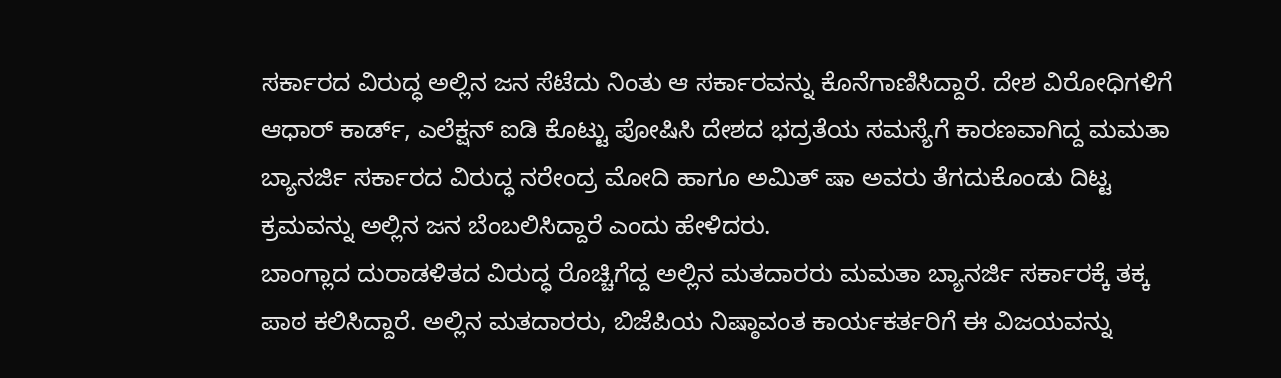ಸರ್ಕಾರದ ವಿರುದ್ಧ ಅಲ್ಲಿನ ಜನ ಸೆಟೆದು ನಿಂತು ಆ ಸರ್ಕಾರವನ್ನು ಕೊನೆಗಾಣಿಸಿದ್ದಾರೆ. ದೇಶ ವಿರೋಧಿಗಳಿಗೆ ಆಧಾರ್ ಕಾರ್ಡ್, ಎಲೆಕ್ಷನ್ ಐಡಿ ಕೊಟ್ಟು ಪೋಷಿಸಿ ದೇಶದ ಭದ್ರತೆಯ ಸಮಸ್ಯೆಗೆ ಕಾರಣವಾಗಿದ್ದ ಮಮತಾ ಬ್ಯಾನರ್ಜಿ ಸರ್ಕಾರದ ವಿರುದ್ಧ ನರೇಂದ್ರ ಮೋದಿ ಹಾಗೂ ಅಮಿತ್ ಷಾ ಅವರು ತೆಗದುಕೊಂಡು ದಿಟ್ಟ ಕ್ರಮವನ್ನು ಅಲ್ಲಿನ ಜನ ಬೆಂಬಲಿಸಿದ್ದಾರೆ ಎಂದು ಹೇಳಿದರು.
ಬಾಂಗ್ಲಾದ ದುರಾಡಳಿತದ ವಿರುದ್ಧ ರೊಚ್ಚಿಗೆದ್ದ ಅಲ್ಲಿನ ಮತದಾರರು ಮಮತಾ ಬ್ಯಾನರ್ಜಿ ಸರ್ಕಾರಕ್ಕೆ ತಕ್ಕ ಪಾಠ ಕಲಿಸಿದ್ದಾರೆ. ಅಲ್ಲಿನ ಮತದಾರರು, ಬಿಜೆಪಿಯ ನಿಷ್ಠಾವಂತ ಕಾರ್ಯಕರ್ತರಿಗೆ ಈ ವಿಜಯವನ್ನು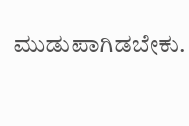ಮುಡುಪಾಗಿಡಬೇಕು.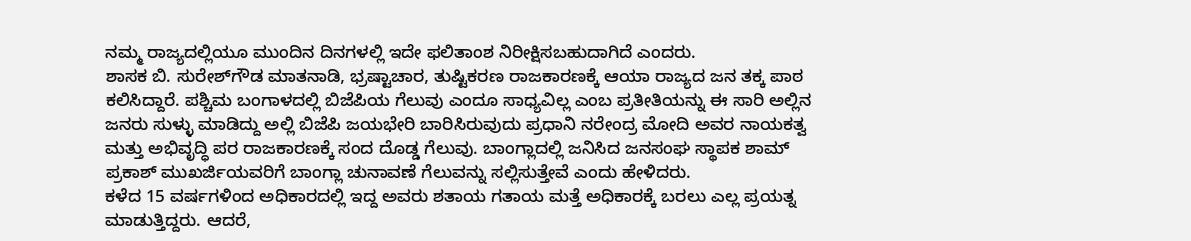ನಮ್ಮ ರಾಜ್ಯದಲ್ಲಿಯೂ ಮುಂದಿನ ದಿನಗಳಲ್ಲಿ ಇದೇ ಫಲಿತಾಂಶ ನಿರೀಕ್ಷಿಸಬಹುದಾಗಿದೆ ಎಂದರು.
ಶಾಸಕ ಬಿ. ಸುರೇಶ್‌ಗೌಡ ಮಾತನಾಡಿ, ಭ್ರಷ್ಟಾಚಾರ, ತುಷ್ಟಿಕರಣ ರಾಜಕಾರಣಕ್ಕೆ ಆಯಾ ರಾಜ್ಯದ ಜನ ತಕ್ಕ ಪಾಠ ಕಲಿಸಿದ್ದಾರೆ. ಪಶ್ಚಿಮ ಬಂಗಾಳದಲ್ಲಿ ಬಿಜೆಪಿಯ ಗೆಲುವು ಎಂದೂ ಸಾಧ್ಯವಿಲ್ಲ ಎಂಬ ಪ್ರತೀತಿಯನ್ನು ಈ ಸಾರಿ ಅಲ್ಲಿನ ಜನರು ಸುಳ್ಳು ಮಾಡಿದ್ದು ಅಲ್ಲಿ ಬಿಜೆಪಿ ಜಯಭೇರಿ ಬಾರಿಸಿರುವುದು ಪ್ರಧಾನಿ ನರೇಂದ್ರ ಮೋದಿ ಅವರ ನಾಯಕತ್ವ ಮತ್ತು ಅಭಿವೃದ್ಧಿ ಪರ ರಾಜಕಾರಣಕ್ಕೆ ಸಂದ ದೊಡ್ಡ ಗೆಲುವು. ಬಾಂಗ್ಲಾದಲ್ಲಿ ಜನಿಸಿದ ಜನಸಂಘ ಸ್ಥಾಪಕ ಶಾಮ್ ಪ್ರಕಾಶ್ ಮುಖರ್ಜಿಯವರಿಗೆ ಬಾಂಗ್ಲಾ ಚುನಾವಣೆ ಗೆಲುವನ್ನು ಸಲ್ಲಿಸುತ್ತೇವೆ ಎಂದು ಹೇಳಿದರು.
ಕಳೆದ 15 ವರ್ಷಗಳಿಂದ ಅಧಿಕಾರದಲ್ಲಿ ಇದ್ದ ಅವರು ಶತಾಯ ಗತಾಯ ಮತ್ತೆ ಅಧಿಕಾರಕ್ಕೆ ಬರಲು ಎಲ್ಲ ಪ್ರಯತ್ನ ಮಾಡುತ್ತಿದ್ದರು. ಆದರೆ,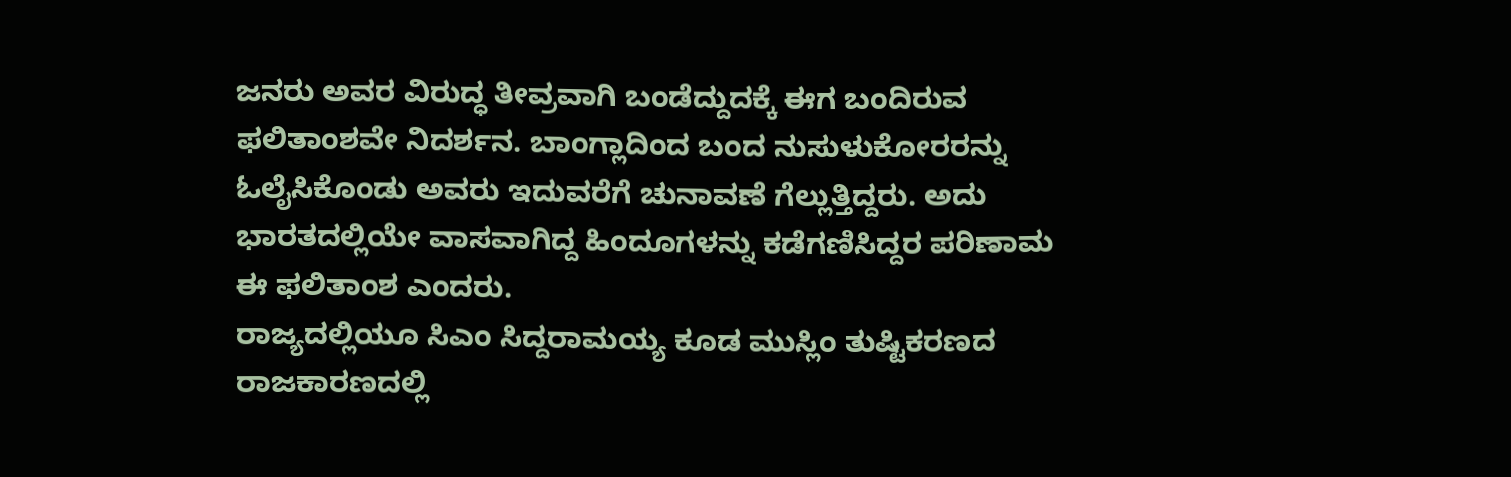ಜನರು ಅವರ ವಿರುದ್ಧ ತೀವ್ರವಾಗಿ ಬಂಡೆದ್ದುದಕ್ಕೆ ಈಗ ಬಂದಿರುವ ಫಲಿತಾಂಶವೇ ನಿದರ್ಶನ. ಬಾಂಗ್ಲಾದಿಂದ ಬಂದ ನುಸುಳುಕೋರರನ್ನು ಓಲೈಸಿಕೊಂಡು ಅವರು ಇದುವರೆಗೆ ಚುನಾವಣೆ ಗೆಲ್ಲುತ್ತಿದ್ದರು. ಅದು ಭಾರತದಲ್ಲಿಯೇ ವಾಸವಾಗಿದ್ದ ಹಿಂದೂಗಳನ್ನು ಕಡೆಗಣಿಸಿದ್ದರ ಪರಿಣಾಮ ಈ ಫಲಿತಾಂಶ ಎಂದರು.
ರಾಜ್ಯದಲ್ಲಿಯೂ ಸಿಎಂ ಸಿದ್ದರಾಮಯ್ಯ ಕೂಡ ಮುಸ್ಲಿಂ ತುಷ್ಟಿಕರಣದ ರಾಜಕಾರಣದಲ್ಲಿ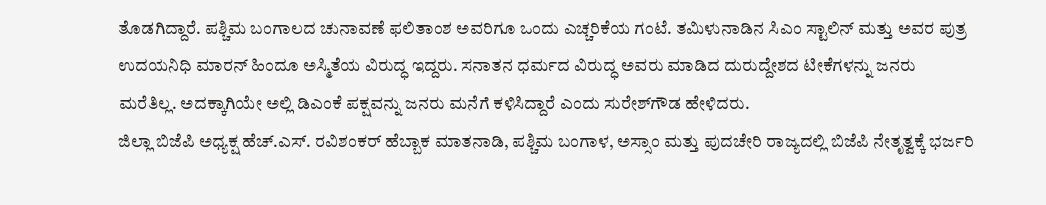ತೊಡಗಿದ್ದಾರೆ. ಪಶ್ಚಿಮ ಬಂಗಾಲದ ಚುನಾವಣೆ ಫಲಿತಾಂಶ ಅವರಿಗೂ ಒಂದು ಎಚ್ಚರಿಕೆಯ ಗಂಟೆ. ತಮಿಳುನಾಡಿನ ಸಿಎಂ ಸ್ಟಾಲಿನ್ ಮತ್ತು ಅವರ ಪುತ್ರ ಉದಯನಿಧಿ ಮಾರನ್ ಹಿಂದೂ ಅಸ್ಮಿತೆಯ ವಿರುದ್ಧ ಇದ್ದರು. ಸನಾತನ ಧರ್ಮದ ವಿರುದ್ಧ ಅವರು ಮಾಡಿದ ದುರುದ್ದೇಶದ ಟೀಕೆಗಳನ್ನು ಜನರು ಮರೆತಿಲ್ಲ. ಅದಕ್ಕಾಗಿಯೇ ಅಲ್ಲಿ ಡಿಎಂಕೆ ಪಕ್ಷವನ್ನು ಜನರು ಮನೆಗೆ ಕಳಿಸಿದ್ದಾರೆ ಎಂದು ಸುರೇಶ್‌ಗೌಡ ಹೇಳಿದರು.
ಜಿಲ್ಲಾ ಬಿಜೆಪಿ ಅಧ್ಯಕ್ಷ ಹೆಚ್.ಎಸ್. ರವಿಶಂಕರ್ ಹೆಬ್ಬಾಕ ಮಾತನಾಡಿ, ಪಶ್ಚಿಮ ಬಂಗಾಳ, ಅಸ್ಸಾಂ ಮತ್ತು ಪುದಚೇರಿ ರಾಜ್ಯದಲ್ಲಿ ಬಿಜೆಪಿ ನೇತೃತ್ವಕ್ಕೆ ಭರ್ಜರಿ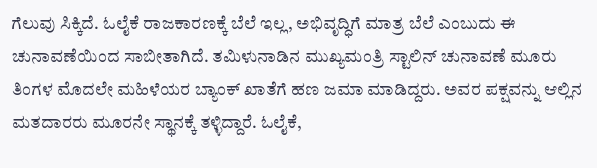ಗೆಲುವು ಸಿಕ್ಕಿದೆ. ಓಲೈಕೆ ರಾಜಕಾರಣಕ್ಕೆ ಬೆಲೆ ಇಲ್ಲ, ಅಭಿವೃದ್ಧಿಗೆ ಮಾತ್ರ ಬೆಲೆ ಎಂಬುದು ಈ ಚುನಾವಣೆಯಿಂದ ಸಾಬೀತಾಗಿದೆ. ತಮಿಳುನಾಡಿನ ಮುಖ್ಯಮಂತ್ರಿ ಸ್ಟಾಲಿನ್ ಚುನಾವಣೆ ಮೂರು ತಿಂಗಳ ಮೊದಲೇ ಮಹಿಳೆಯರ ಬ್ಯಾಂಕ್ ಖಾತೆಗೆ ಹಣ ಜಮಾ ಮಾಡಿದ್ದರು. ಅವರ ಪಕ್ಷವನ್ನು ಆಲ್ಲಿನ ಮತದಾರರು ಮೂರನೇ ಸ್ಥಾನಕ್ಕೆ ತಳ್ಳಿದ್ದಾರೆ. ಓಲೈಕೆ,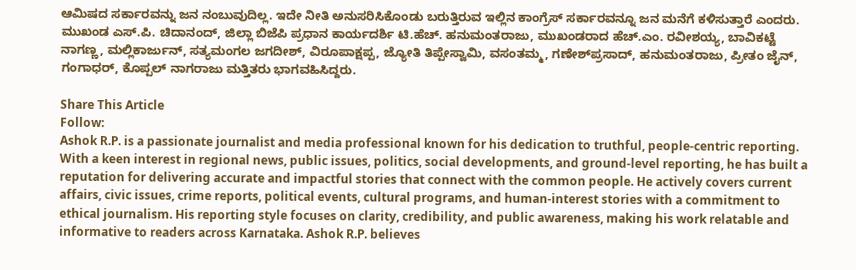ಆಮಿಷದ ಸರ್ಕಾರವನ್ನು ಜನ ನಂಬುವುದಿಲ್ಲ. ಇದೇ ನೀತಿ ಅನುಸರಿಸಿಕೊಂಡು ಬರುತ್ತಿರುವ ಇಲ್ಲಿನ ಕಾಂಗ್ರೆಸ್ ಸರ್ಕಾರವನ್ನೂ ಜನ ಮನೆಗೆ ಕಳಿಸುತ್ತಾರೆ ಎಂದರು.
ಮುಖಂಡ ಎಸ್.ಪಿ. ಚಿದಾನಂದ್, ಜಿಲ್ಲಾ ಬಿಜೆಪಿ ಪ್ರಧಾನ ಕಾರ್ಯದರ್ಶಿ ಟಿ.ಹೆಚ್. ಹನುಮಂತರಾಜು, ಮುಖಂಡರಾದ ಹೆಚ್.ಎಂ. ರವೀಶಯ್ಯ, ಬಾವಿಕಟ್ಟೆ ನಾಗಣ್ಣ, ಮಲ್ಲಿಕಾರ್ಜುನ್, ಸತ್ಯಮಂಗಲ ಜಗದೀಶ್, ವಿರೂಪಾಕ್ಷಪ್ಪ, ಜ್ಯೋತಿ ತಿಪ್ಪೇಸ್ವಾಮಿ, ವಸಂತಮ್ಮ, ಗಣೇಶ್‌ಪ್ರಸಾದ್, ಹನುಮಂತರಾಜು, ಪ್ರೀತಂ ಜೈನ್, ಗಂಗಾಧರ್, ಕೊಪ್ಪಲ್ ನಾಗರಾಜು ಮತ್ತಿತರು ಭಾಗವಹಿಸಿದ್ದರು.

Share This Article
Follow:
Ashok R.P. is a passionate journalist and media professional known for his dedication to truthful, people-centric reporting. With a keen interest in regional news, public issues, politics, social developments, and ground-level reporting, he has built a reputation for delivering accurate and impactful stories that connect with the common people. He actively covers current affairs, civic issues, crime reports, political events, cultural programs, and human-interest stories with a commitment to ethical journalism. His reporting style focuses on clarity, credibility, and public awareness, making his work relatable and informative to readers across Karnataka. Ashok R.P. believes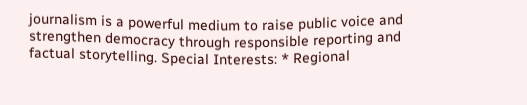journalism is a powerful medium to raise public voice and strengthen democracy through responsible reporting and factual storytelling. Special Interests: * Regional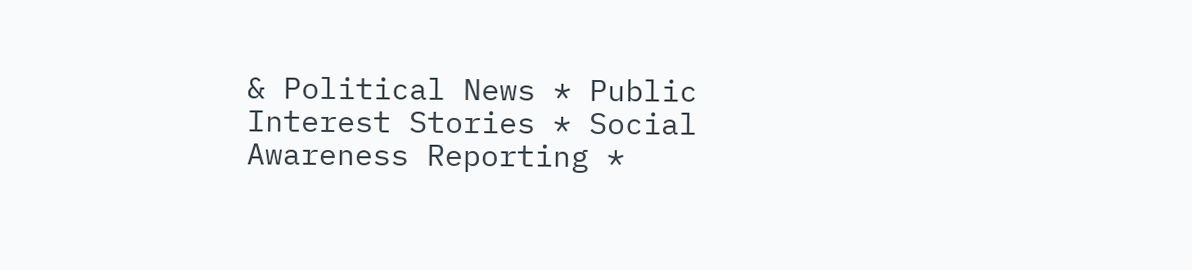& Political News * Public Interest Stories * Social Awareness Reporting *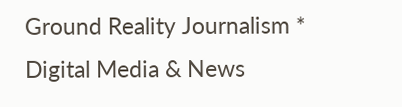Ground Reality Journalism * Digital Media & News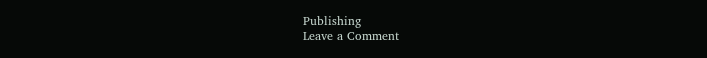Publishing
Leave a Comment